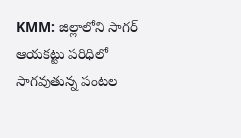KMM: జిల్లాలోని సాగర్ ఆయకట్టు పరిధిలో సాగవుతున్న పంటల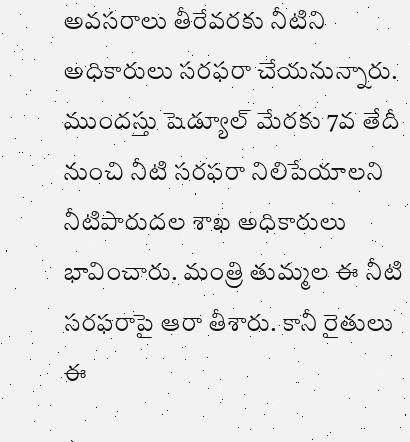అవసరాలు తీరేవరకు నీటిని అధికారులు సరఫరా చేయనున్నారు. ముందస్తు షెడ్యూల్ మేరకు 7వ తేదీ నుంచి నీటి సరఫరా నిలిపేయాలని నీటిపారుదల శాఖ అధికారులు భావించారు. మంత్రి తుమ్మల ఈ నీటి సరఫరాపై ఆరా తీశారు. కానీ రైతులు ఈ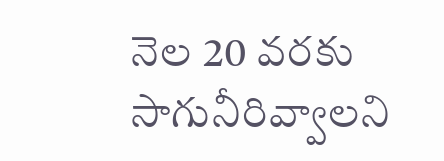నెల 20 వరకు సాగునీరివ్వాలని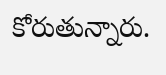కోరుతున్నారు.